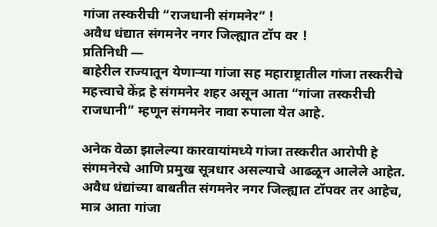गांजा तस्करीची “राजधानी संगमनेर” !
अवैध धंद्यात संगमनेर नगर जिल्ह्यात टॉप वर !
प्रतिनिधी —
बाहेरील राज्यातून येणाऱ्या गांजा सह महाराष्ट्रातील गांजा तस्करीचे महत्त्वाचे केंद्र हे संगमनेर शहर असून आता “गांजा तस्करीची राजधानी” म्हणून संगमनेर नावा रुपाला येत आहे.

अनेक वेळा झालेल्या कारवायांमध्ये गांजा तस्करीत आरोपी हे संगमनेरचे आणि प्रमुख सूत्रधार असल्याचे आढळून आलेले आहेत. अवैध धंद्यांच्या बाबतीत संगमनेर नगर जिल्ह्यात टॉपवर तर आहेच, मात्र आता गांजा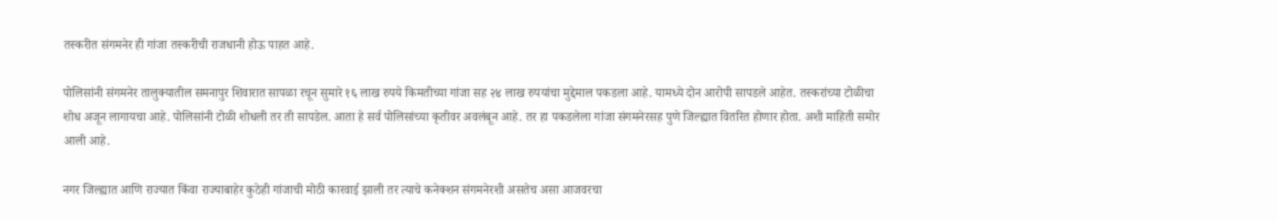तस्करीत संगमनेर ही गांजा तस्करीची राजधानी होऊ पाहत आहे.

पोलिसांनी संगमनेर तालुक्यातील समनापुर शिवारात सापळा रचून सुमारे १६ लाख रुपये किमतीच्या गांजा सह २४ लाख रुपयांचा मुद्देमाल पकडला आहे. यामध्ये दोन आरोपी सापडले आहेत. तस्करांच्या टोळीचा शोध अजून लागायचा आहे. पोलिसांनी टोळी शोधली तर ती सापडेल. आता हे सर्व पोलिसांच्या कृतीवर अवलंबून आहे. तर हा पकडलेला गांजा संगमनेरसह पुणे जिल्ह्यात वितरित होणार होता. अशी माहिती समोर आली आहे.

नगर जिल्ह्यात आणि राज्यात किंवा राज्याबाहेर कुठेही गांजाची मोठी कारवाई झाली तर त्याचे कनेक्शन संगमनेरशी असतेच असा आजवरचा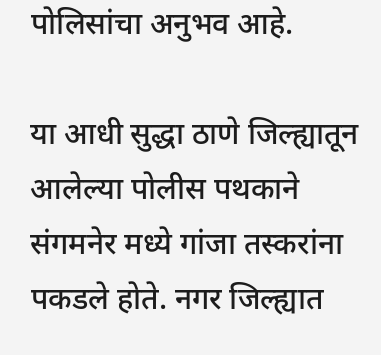पोलिसांचा अनुभव आहे.

या आधी सुद्धा ठाणे जिल्ह्यातून आलेल्या पोलीस पथकाने संगमनेर मध्ये गांजा तस्करांना पकडले होते. नगर जिल्ह्यात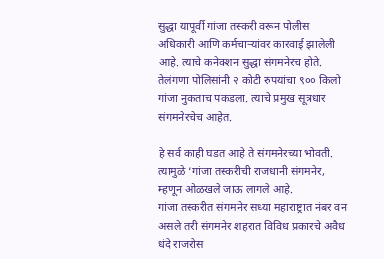सुद्धा यापूर्वी गांजा तस्करी वरून पोलीस अधिकारी आणि कर्मचाऱ्यांवर कारवाई झालेली आहे. त्याचे कनेक्शन सुद्धा संगमनेरच होते. तेलंगणा पोलिसांनी २ कोटी रुपयांचा ९०० किलो गांजा नुकताच पकडला. त्याचे प्रमुख सूत्रधार संगमनेरचेच आहेत.

हे सर्व काही घडत आहे ते संगमनेरच्या भोवती. त्यामुळे ‘गांजा तस्करीची राजधानी संगमनेर, म्हणून ओळखले जाऊ लागले आहे.
गांजा तस्करीत संगमनेर सध्या महाराष्ट्रात नंबर वन असले तरी संगमनेर शहरात विविध प्रकारचे अवैध धंदे राजरोस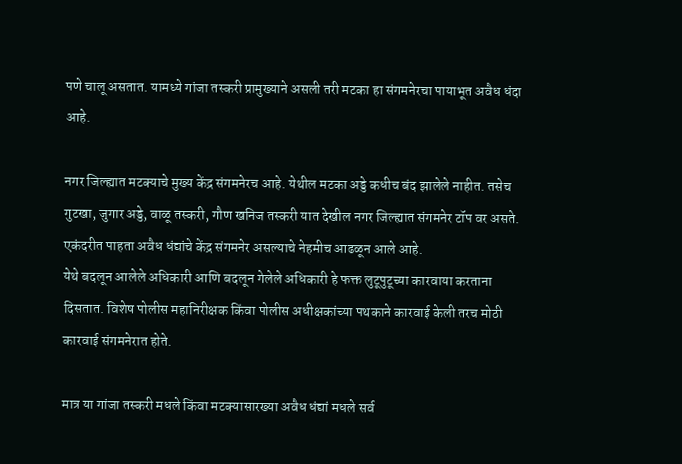पणे चालू असतात. यामध्ये गांजा तस्करी प्रामुख्याने असली तरी मटका हा संगमनेरचा पायाभूत अवैध धंदा आहे.

नगर जिल्ह्यात मटक्याचे मुख्य केंद्र संगमनेरच आहे. येथील मटका अड्डे कधीच बंद झालेले नाहीत. तसेच गुटखा, जुगार अड्डे, वाळू तस्करी, गौण खनिज तस्करी यात देखील नगर जिल्ह्यात संगमनेर टॉप वर असते. एकंदरीत पाहता अवैध धंद्यांचे केंद्र संगमनेर असल्याचे नेहमीच आढळून आले आहे.
येथे बदलून आलेले अधिकारी आणि बदलून गेलेले अधिकारी हे फक्त लुटूपुटूच्या कारवाया करताना दिसतात. विशेष पोलीस महानिरीक्षक किंवा पोलीस अधीक्षकांच्या पथकाने कारवाई केली तरच मोठी कारवाई संगमनेरात होते.

मात्र या गांजा तस्करी मधले किंवा मटक्यासारख्या अवैध धंद्यां मधले सर्व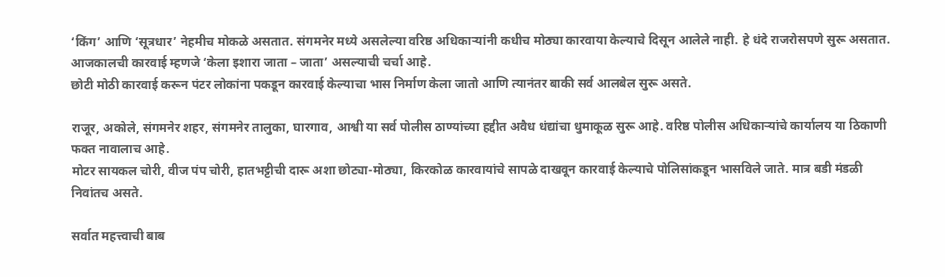‘किंग’ आणि ‘सूत्रधार’ नेहमीच मोकळे असतात. संगमनेर मध्ये असलेल्या वरिष्ठ अधिकाऱ्यांनी कधीच मोठ्या कारवाया केल्याचे दिसून आलेले नाही. हे धंदे राजरोसपणे सुरू असतात. आजकालची कारवाई म्हणजे ‘केला इशारा जाता – जाता’ असल्याची चर्चा आहे.
छोटी मोठी कारवाई करून पंटर लोकांना पकडून कारवाई केल्याचा भास निर्माण केला जातो आणि त्यानंतर बाकी सर्व आलबेल सुरू असते.

राजूर, अकोले, संगमनेर शहर, संगमनेर तालुका, घारगाव, आश्वी या सर्व पोलीस ठाण्यांच्या हद्दीत अवैध धंद्यांचा धुमाकूळ सुरू आहे. वरिष्ठ पोलीस अधिकाऱ्यांचे कार्यालय या ठिकाणी फक्त नावालाच आहे.
मोटर सायकल चोरी, वीज पंप चोरी, हातभट्टीची दारू अशा छोट्या-मोठ्या, किरकोळ कारवायांचे सापळे दाखवून कारवाई केल्याचे पोलिसांकडून भासविले जाते. मात्र बडी मंडळी निवांतच असते.

सर्वात महत्त्वाची बाब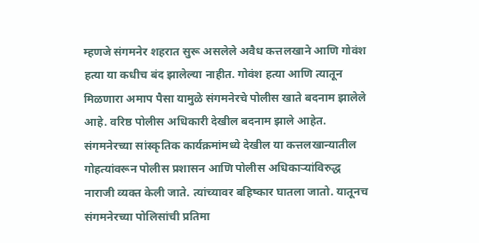म्हणजे संगमनेर शहरात सुरू असलेले अवैध कत्तलखाने आणि गोवंश हत्या या कधीच बंद झालेल्या नाहीत. गोवंश हत्या आणि त्यातून मिळणारा अमाप पैसा यामुळे संगमनेरचे पोलीस खाते बदनाम झालेले आहे. वरिष्ठ पोलीस अधिकारी देखील बदनाम झाले आहेत. संगमनेरच्या सांस्कृतिक कार्यक्रमांमध्ये देखील या कत्तलखान्यातील गोहत्यांवरून पोलीस प्रशासन आणि पोलीस अधिकाऱ्यांविरुद्ध नाराजी व्यक्त केली जाते. त्यांच्यावर बहिष्कार घातला जातो. यातूनच संगमनेरच्या पोलिसांची प्रतिमा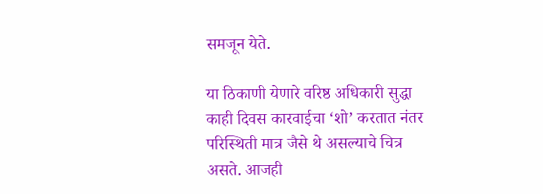समजून येते.

या ठिकाणी येणारे वरिष्ठ अधिकारी सुद्धा काही दिवस कारवाईचा ‘शो’ करतात नंतर परिस्थिती मात्र जैसे थे असल्याचे चित्र असते. आजही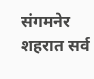संगमनेर शहरात सर्व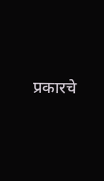प्रकारचे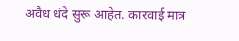अवैध धंदे सुरू आहेत. कारवाई मात्र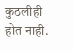कुठलीही होत नाही.